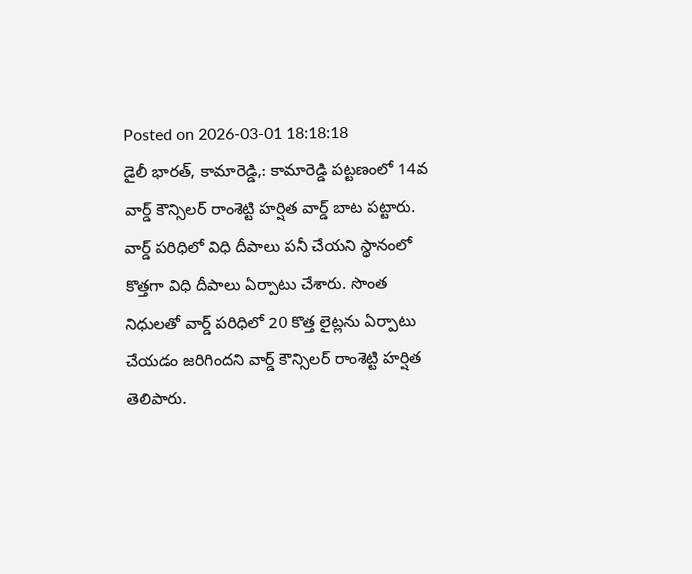Posted on 2026-03-01 18:18:18
డైలీ భారత్, కామారెడ్డి,: కామారెడ్డి పట్టణంలో 14వ వార్డ్ కౌన్సిలర్ రాంశెట్టి హర్షిత వార్డ్ బాట పట్టారు. వార్డ్ పరిధిలో విధి దీపాలు పనీ చేయని స్థానంలో కొత్తగా విధి దీపాలు ఏర్పాటు చేశారు. సొంత నిధులతో వార్డ్ పరిధిలో 20 కొత్త లైట్లను ఏర్పాటు చేయడం జరిగిందని వార్డ్ కౌన్సిలర్ రాంశెట్టి హర్షిత తెలిపారు.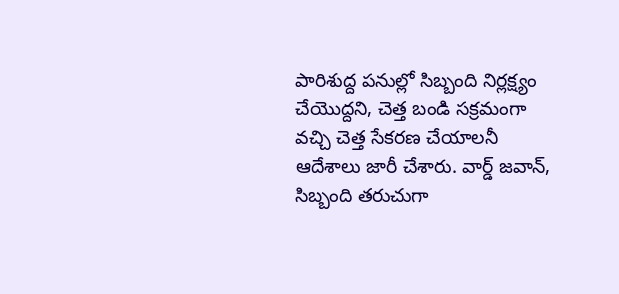పారిశుద్ద పనుల్లో సిబ్బంది నిర్లక్ష్యం చేయొద్దని, చెత్త బండి సక్రమంగా వచ్చి చెత్త సేకరణ చేయాలనీ ఆదేశాలు జారీ చేశారు. వార్డ్ జవాన్, సిబ్బంది తరుచుగా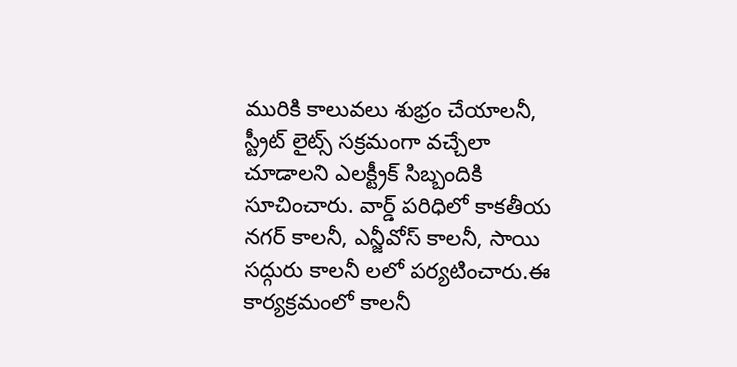మురికి కాలువలు శుభ్రం చేయాలనీ, స్ట్రీట్ లైట్స్ సక్రమంగా వచ్చేలా చూడాలని ఎలక్ట్రీక్ సిబ్బందికి సూచించారు. వార్డ్ పరిధిలో కాకతీయ నగర్ కాలనీ, ఎన్జీవోస్ కాలనీ, సాయి సద్గురు కాలనీ లలో పర్యటించారు.ఈ కార్యక్రమంలో కాలనీ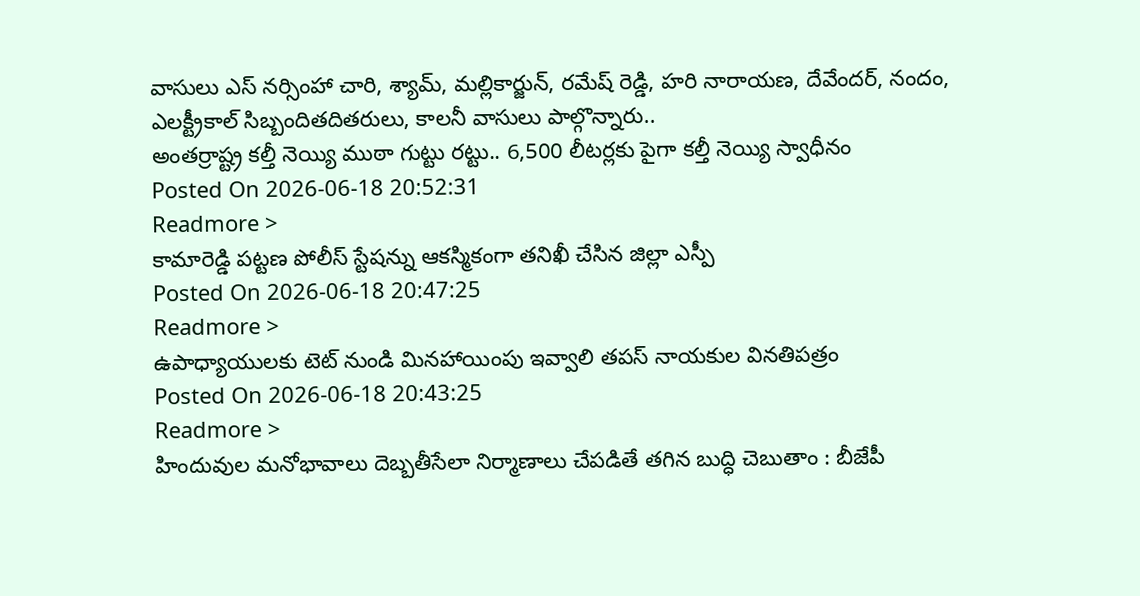వాసులు ఎస్ నర్సింహా చారి, శ్యామ్, మల్లికార్జున్, రమేష్ రెడ్డి, హరి నారాయణ, దేవేందర్, నందం, ఎలక్ట్రీకాల్ సిబ్బందితదితరులు, కాలనీ వాసులు పాల్గొన్నారు..
అంతర్రాష్ట్ర కల్తీ నెయ్యి ముఠా గుట్టు రట్టు.. 6,500 లీటర్లకు పైగా కల్తీ నెయ్యి స్వాధీనం
Posted On 2026-06-18 20:52:31
Readmore >
కామారెడ్డి పట్టణ పోలీస్ స్టేషన్ను ఆకస్మికంగా తనిఖీ చేసిన జిల్లా ఎస్పీ
Posted On 2026-06-18 20:47:25
Readmore >
ఉపాధ్యాయులకు టెట్ నుండి మినహాయింపు ఇవ్వాలి తపస్ నాయకుల వినతిపత్రం
Posted On 2026-06-18 20:43:25
Readmore >
హిందువుల మనోభావాలు దెబ్బతీసేలా నిర్మాణాలు చేపడితే తగిన బుద్ధి చెబుతాం : బీజేపీ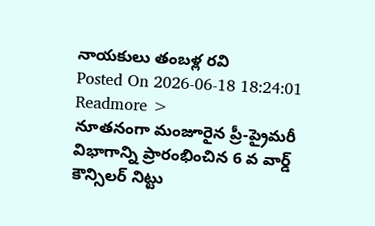నాయకులు తంబళ్ల రవి
Posted On 2026-06-18 18:24:01
Readmore >
నూతనంగా మంజూరైన ప్రీ-ప్రైమరీ విభాగాన్ని ప్రారంభించిన 6 వ వార్డ్ కౌన్సిలర్ నిట్టు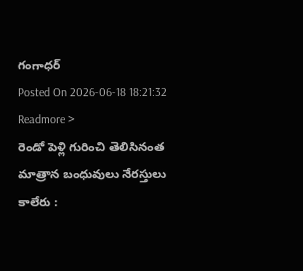గంగాధర్
Posted On 2026-06-18 18:21:32
Readmore >
రెండో పెళ్లి గురించి తెలిసినంత మాత్రాన బంధువులు నేరస్తులు కాలేరు :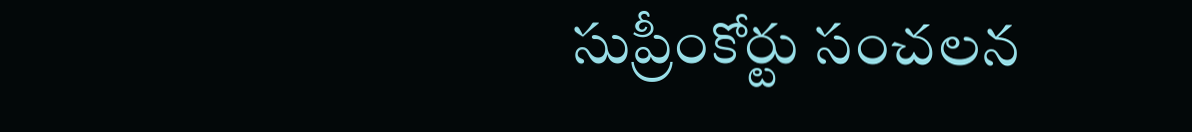సుప్రీంకోర్టు సంచలన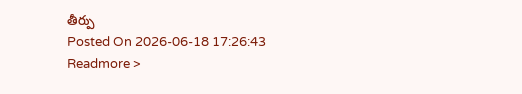తీర్పు
Posted On 2026-06-18 17:26:43
Readmore >